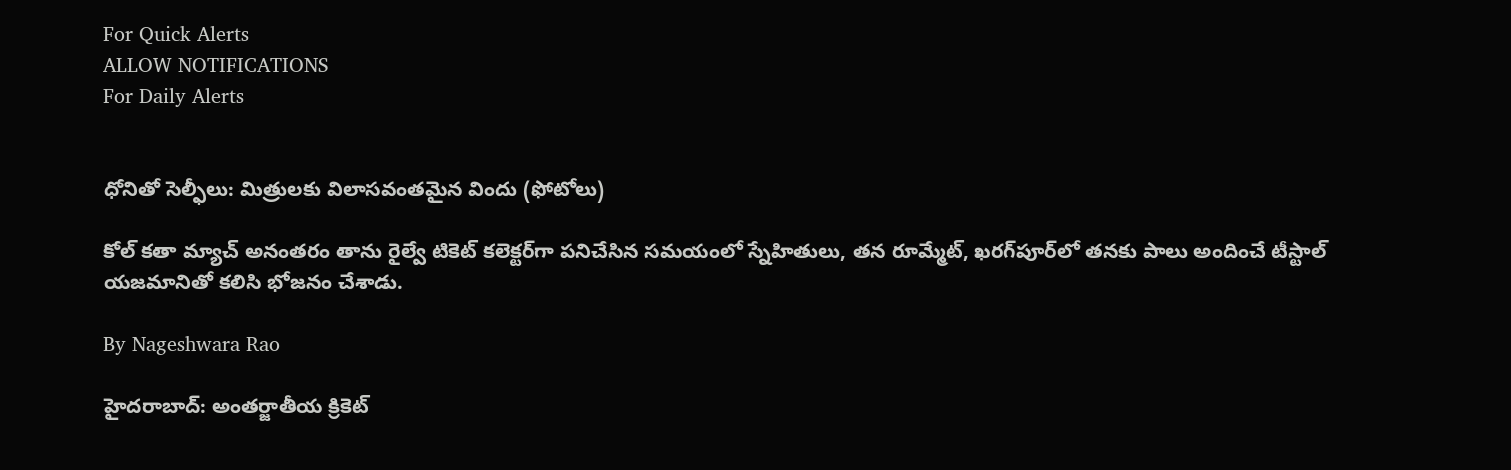For Quick Alerts
ALLOW NOTIFICATIONS
For Daily Alerts


ధోనితో సెల్ఫీలు: మిత్రులకు విలాసవంతమైన విందు (ఫోటోలు)

కోల్ కతా మ్యాచ్ అనంతరం తాను రైల్వే టికెట్ కలెక్టర్‌గా పనిచేసిన సమయంలో స్నేహితులు, తన రూమ్మేట్‌, ఖరగ్‌పూర్‌లో తనకు పాలు అందించే టీస్టాల్‌ యజమానితో కలిసి భోజనం చేశాడు.

By Nageshwara Rao

హైదరాబాద్: అంతర్జాతీయ క్రికెట్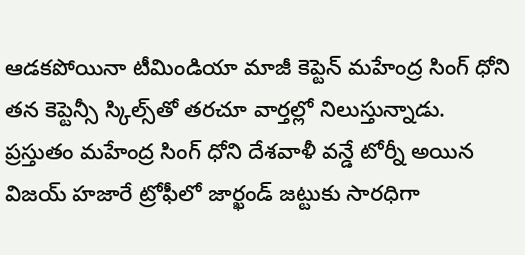ఆడకపోయినా టీమిండియా మాజీ కెప్టెన్ మహేంద్ర సింగ్ ధోని తన కెప్టెన్సీ స్కిల్స్‌తో తరచూ వార్తల్లో నిలుస్తున్నాడు. ప్రస్తుతం మహేంద్ర సింగ్ ధోని దేశవాళీ వన్డే టోర్నీ అయిన విజయ్ హజారే ట్రోఫీలో జార్ఖండ్ జట్టుకు సారధిగా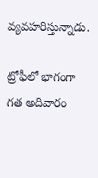వ్యవహరిస్తున్నాడు.

ట్రోఫీలో భాగంగా గత అదివారం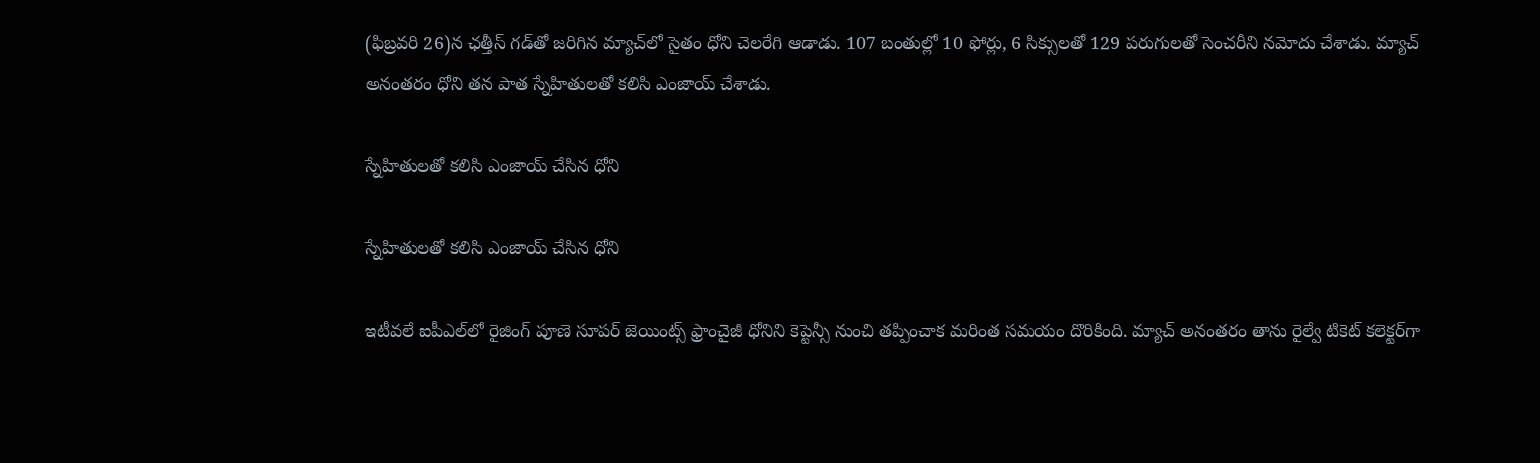(ఫిబ్రవరి 26)న ఛత్తీస్ గడ్‌తో జరిగిన మ్యాచ్‌లో సైతం ధోని చెలరేగి ఆడాడు. 107 బంతుల్లో 10 ఫోర్లు, 6 సిక్సులతో 129 పరుగులతో సెంచరీని నమోదు చేశాడు. మ్యాచ్ అనంతరం ధోని తన పాత స్నేహితులతో కలిసి ఎంజాయ్ చేశాడు.

స్నేహితులతో కలిసి ఎంజాయ్ చేసిన ధోని

స్నేహితులతో కలిసి ఎంజాయ్ చేసిన ధోని

ఇటీవలే ఐపీఎల్‌లో రైజింగ్‌ పూణె సూపర్‌ జెయింట్స్‌ ఫ్రాంచైజీ ధోనిని కెప్టెన్సీ నుంచి తప్పించాక మరింత సమయం దొరికింది. మ్యాచ్ అనంతరం తాను రైల్వే టికెట్ కలెక్టర్‌గా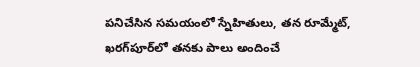పనిచేసిన సమయంలో స్నేహితులు, తన రూమ్మేట్‌, ఖరగ్‌పూర్‌లో తనకు పాలు అందించే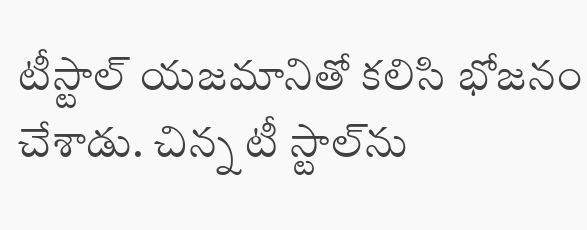టీస్టాల్‌ యజమానితో కలిసి భోజనం చేశాడు. చిన్న టీ స్టాల్‌ను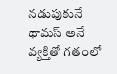నడుపుకునే థామస్ అనే వ్యక్తితో గతంలో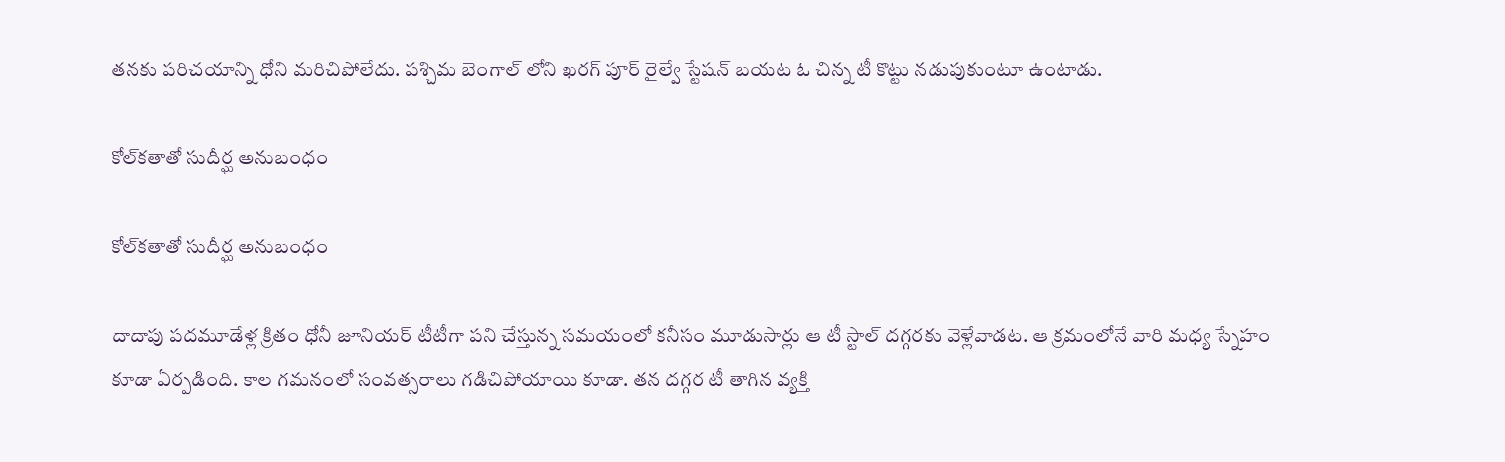తనకు పరిచయాన్ని ధోని మరిచిపోలేదు. పశ్చిమ బెంగాల్ లోని ఖరగ్ పూర్ రైల్వే స్టేషన్ బయట ఓ చిన్న టీ కొట్టు నడుపుకుంటూ ఉంటాడు.

కోల్‌కతాతో సుదీర్ఘ అనుబంధం

కోల్‌కతాతో సుదీర్ఘ అనుబంధం

దాదాపు పదమూడేళ్ల క్రితం ధోనీ జూనియర్ టీటీగా పని చేస్తున్న సమయంలో కనీసం మూడుసార్లు ఆ టీ స్టాల్ దగ్గరకు వెళ్లేవాడట. ఆ క్రమంలోనే వారి మధ్య స్నేహం కూడా ఏర్పడింది. కాల గమనంలో సంవత్సరాలు గడిచిపోయాయి కూడా. తన దగ్గర టీ తాగిన వ్యక్తి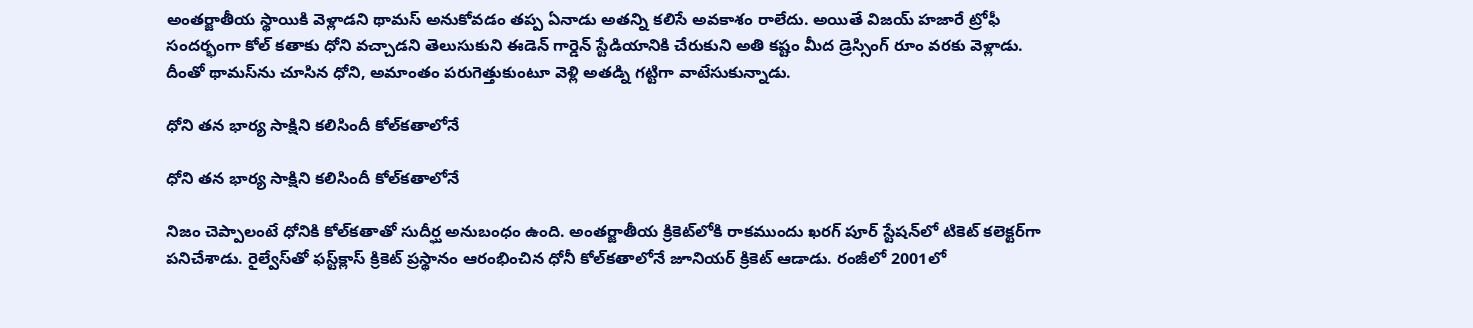అంతర్జాతీయ స్థాయికి వెళ్లాడని థామస్ అనుకోవడం తప్ప ఏనాడు అతన్ని కలిసే అవకాశం రాలేదు. అయితే విజయ్ హజారే ట్రోఫీ సందర్భంగా కోల్ కతాకు ధోని వచ్చాడని తెలుసుకుని ఈడెన్ గార్డెన్ స్టేడియానికి చేరుకుని అతి కష్టం మీద డ్రెస్సింగ్ రూం వరకు వెళ్లాడు. దీంతో థామస్‌ను చూసిన ధోని, అమాంతం పరుగెత్తుకుంటూ వెళ్లి అతడ్ని గట్టిగా వాటేసుకున్నాడు.

ధోని తన భార్య సాక్షిని కలిసిందీ కోల్‌కతాలోనే

ధోని తన భార్య సాక్షిని కలిసిందీ కోల్‌కతాలోనే

నిజం చెప్పాలంటే ధోనికి కోల్‌కతాతో సుదీర్ఘ అనుబంధం ఉంది. అంతర్జాతీయ క్రికెట్‌లోకి రాకముందు ఖరగ్ పూర్ స్టేషన్‌లో టికెట్ కలెక్టర్‌గా పనిచేశాడు. రైల్వేస్‌తో ఫస్ట్‌క్లాస్‌ క్రికెట్‌ ప్రస్థానం ఆరంభించిన ధోనీ కోల్‌కతాలోనే జూనియర్‌ క్రికెట్‌ ఆడాడు. రంజీలో 2001లో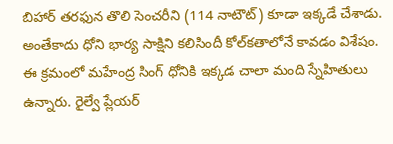బిహార్‌ తరఫున తొలి సెంచరీని (114 నాటౌట్‌) కూడా ఇక్కడే చేశాడు. అంతేకాదు ధోని భార్య సాక్షిని కలిసిందీ కోల్‌కతాలోనే కావడం విశేషం. ఈ క్రమంలో మహేంద్ర సింగ్ ధోనికి ఇక్కడ చాలా మంది స్నేహితులు ఉన్నారు. రైల్వే ప్లేయర్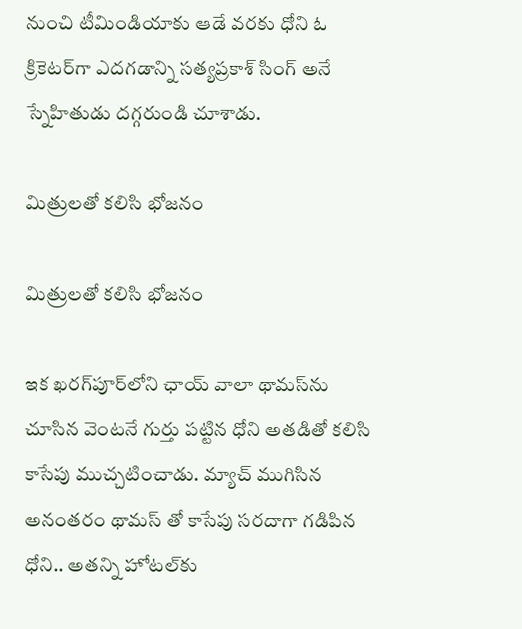నుంచి టీమిండియాకు ఆడే వరకు ధోని ఓ క్రికెటర్‌గా ఎదగడాన్ని సత్యప్రకాశ్ సింగ్ అనే స్నేహితుడు దగ్గరుండి చూశాడు.

మిత్రులతో కలిసి భోజనం

మిత్రులతో కలిసి భోజనం

ఇక ఖరగ్‌పూర్‌‌లోని ఛాయ్ వాలా థామస్‌ను చూసిన వెంటనే గుర్తు పట్టిన ధోని అతడితో కలిసి కాసేపు ముచ్చటించాడు. మ్యాచ్‌ ముగిసిన అనంతరం థామస్ తో కాసేపు సరదాగా గడిపిన ధోని.. అతన్ని హోటల్‌కు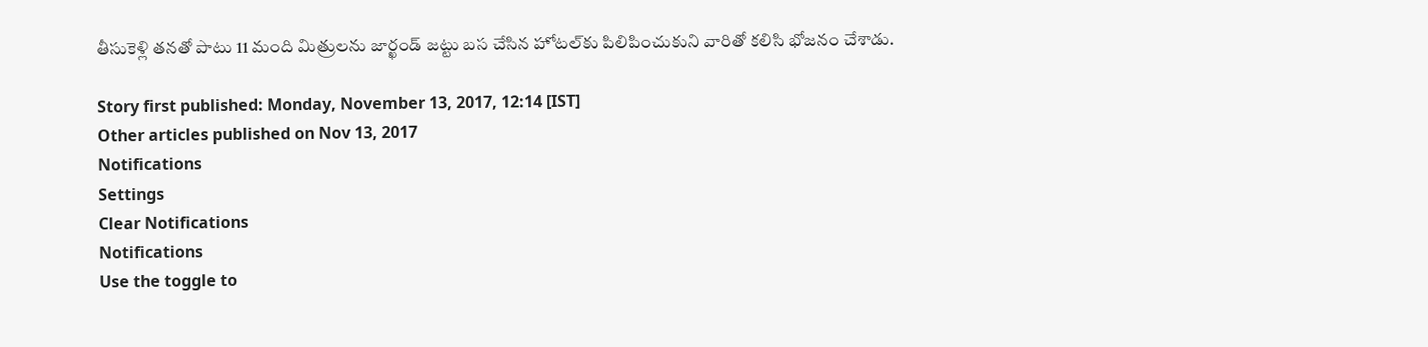తీసుకెళ్లి తనతో పాటు 11 మంది మిత్రులను జార్ఖండ్ జట్టు బస చేసిన హోటల్‌కు పిలిపించుకుని వారితో కలిసి భోజనం చేశాడు.

Story first published: Monday, November 13, 2017, 12:14 [IST]
Other articles published on Nov 13, 2017
Notifications
Settings
Clear Notifications
Notifications
Use the toggle to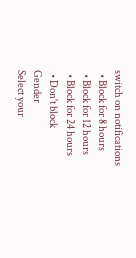switch on notifications
  • Block for 8 hours
  • Block for 12 hours
  • Block for 24 hours
  • Don't block
Gender
Select your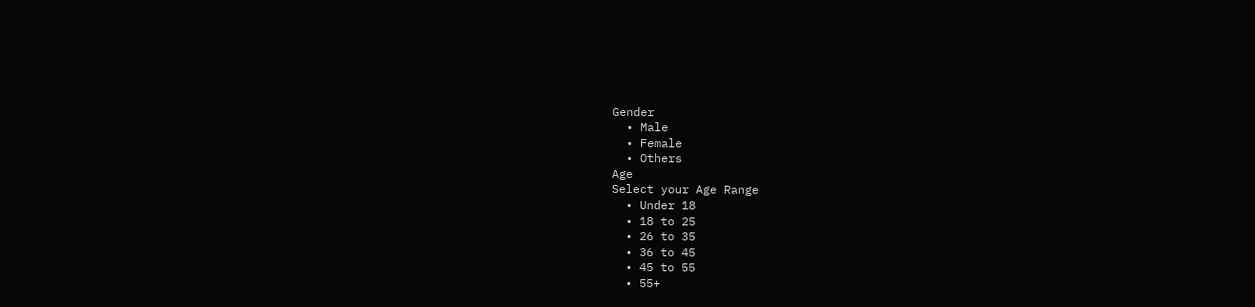Gender
  • Male
  • Female
  • Others
Age
Select your Age Range
  • Under 18
  • 18 to 25
  • 26 to 35
  • 36 to 45
  • 45 to 55
  • 55+